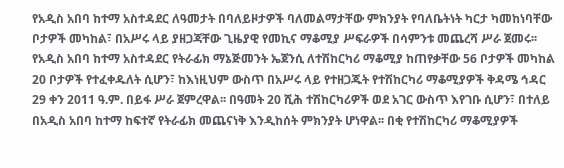የአዲስ አበባ ከተማ አስተዳደር ለዓመታት በባለይዞታዎች ባለመልማታቸው ምክንያት የባለቤትነት ካርታ ካመከነባቸው ቦታዎች መካከል፣ በአሥሩ ላይ ያዘጋጃቸው ጊዜያዊ የመኪና ማቆሚያ ሥፍራዎች በሳምንቱ መጨረሻ ሥራ ጀመሩ፡፡ የአዲስ አበባ ከተማ አስተዳደር የትራፊክ ማኔጅመንት ኤጀንሲ ለተሽከርካሪ ማቆሚያ ከጠየቃቸው 56 ቦታዎች መካከል 20 ቦታዎች የተፈቀዱለት ሲሆን፣ ከእነዚህም ውስጥ በአሥሩ ላይ የተዘጋጁት የተሽከርካሪ ማቆሚያዎች ቅዳሜ ኅዳር 29 ቀን 2011 ዓ.ም. በይፋ ሥራ ጀምረዋል፡፡ በዓመት 20 ሺሕ ተሽከርካሪዎች ወደ አገር ውስጥ እየገቡ ሲሆን፣ በተለይ በአዲስ አበባ ከተማ ከፍተኛ የትራፊክ መጨናነቅ እንዲከሰት ምክንያት ሆነዋል፡፡ በቂ የተሽከርካሪ ማቆሚያዎች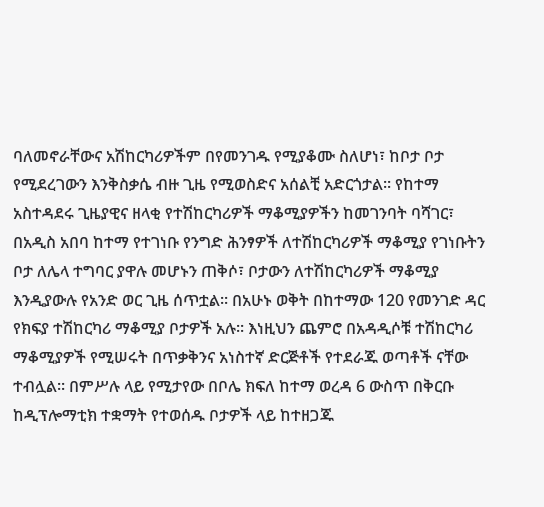ባለመኖራቸውና አሽከርካሪዎችም በየመንገዱ የሚያቆሙ ስለሆነ፣ ከቦታ ቦታ የሚደረገውን እንቅስቃሴ ብዙ ጊዜ የሚወስድና አሰልቺ አድርጎታል፡፡ የከተማ አስተዳደሩ ጊዜያዊና ዘላቂ የተሽከርካሪዎች ማቆሚያዎችን ከመገንባት ባሻገር፣ በአዲስ አበባ ከተማ የተገነቡ የንግድ ሕንፃዎች ለተሽከርካሪዎች ማቆሚያ የገነቡትን ቦታ ለሌላ ተግባር ያዋሉ መሆኑን ጠቅሶ፣ ቦታውን ለተሽከርካሪዎች ማቆሚያ እንዲያውሉ የአንድ ወር ጊዜ ሰጥቷል፡፡ በአሁኑ ወቅት በከተማው 120 የመንገድ ዳር የክፍያ ተሽከርካሪ ማቆሚያ ቦታዎች አሉ፡፡ እነዚህን ጨምሮ በአዳዲሶቹ ተሽከርካሪ ማቆሚያዎች የሚሠሩት በጥቃቅንና አነስተኛ ድርጅቶች የተደራጁ ወጣቶች ናቸው ተብሏል፡፡ በምሥሉ ላይ የሚታየው በቦሌ ክፍለ ከተማ ወረዳ 6 ውስጥ በቅርቡ ከዲፕሎማቲክ ተቋማት የተወሰዱ ቦታዎች ላይ ከተዘጋጁ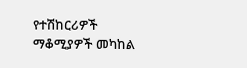የተሽከርሪዎች ማቆሚያዎች መካከል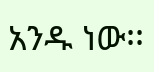አንዱ ነው፡፡